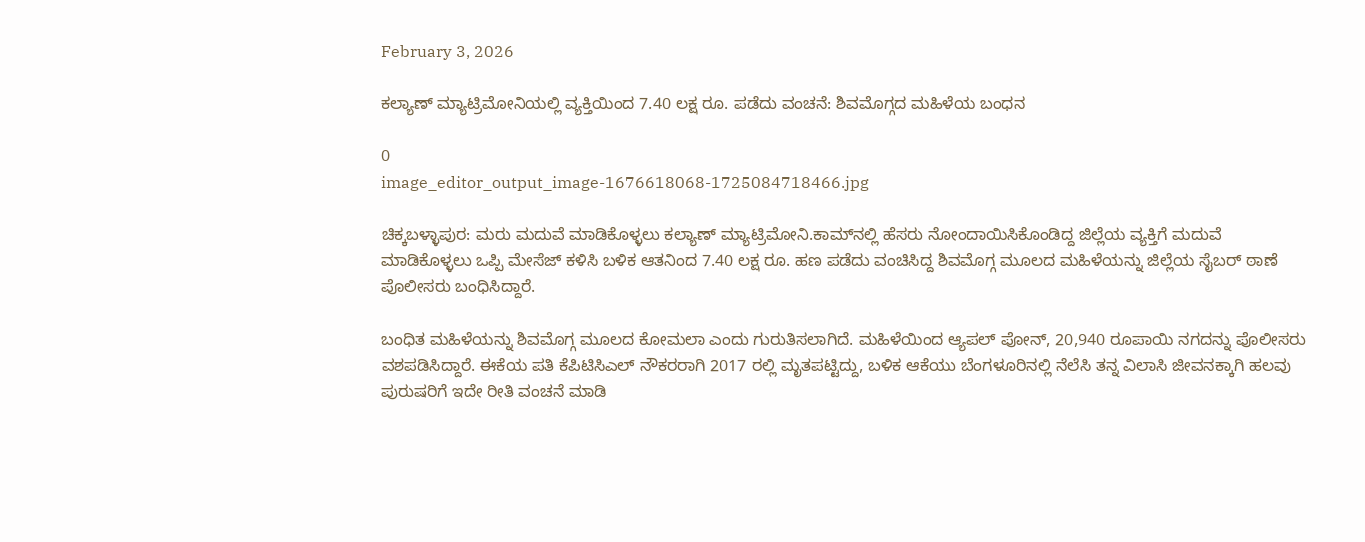February 3, 2026

ಕಲ್ಯಾಣ್ ಮ್ಯಾಟ್ರಿಮೋನಿಯಲ್ಲಿ ವ್ಯಕ್ತಿಯಿಂದ 7.40 ಲಕ್ಷ ರೂ. ಪಡೆದು ವಂಚನೆ: ಶಿವಮೊಗ್ಗದ ಮಹಿಳೆಯ ಬಂಧನ

0
image_editor_output_image-1676618068-1725084718466.jpg

ಚಿಕ್ಕಬಳ್ಳಾಪುರ: ಮರು ಮದುವೆ ಮಾಡಿಕೊಳ್ಳಲು ಕಲ್ಯಾಣ್ ಮ್ಯಾಟ್ರಿಮೋನಿ.ಕಾಮ್‌ನಲ್ಲಿ ಹೆಸರು ನೋಂದಾಯಿಸಿಕೊಂಡಿದ್ದ ಜಿಲ್ಲೆಯ ವ್ಯಕ್ತಿಗೆ ಮದುವೆ ಮಾಡಿಕೊಳ್ಳಲು ಒಪ್ಪಿ ಮೇಸೆಜ್ ಕಳಿಸಿ ಬಳಿಕ ಆತನಿಂದ 7.40 ಲಕ್ಷ ರೂ. ಹಣ ಪಡೆದು ವಂಚಿಸಿದ್ದ ಶಿವಮೊಗ್ಗ ಮೂಲದ ಮಹಿಳೆಯನ್ನು ಜಿಲ್ಲೆಯ ಸೈಬರ್ ಠಾಣೆ ಪೊಲೀಸರು ಬಂಧಿಸಿದ್ದಾರೆ.

ಬಂಧಿತ ಮಹಿಳೆಯನ್ನು ಶಿವಮೊಗ್ಗ ಮೂಲದ ಕೋಮಲಾ ಎಂದು ಗುರುತಿಸಲಾಗಿದೆ. ಮಹಿಳೆಯಿಂದ ಆ್ಯಪಲ್ ಪೋನ್, 20,940 ರೂಪಾಯಿ ನಗದನ್ನು ಪೊಲೀಸರು ವಶಪಡಿಸಿದ್ದಾರೆ. ಈಕೆಯ ಪತಿ ಕೆಪಿಟಿಸಿಎಲ್ ನೌಕರರಾಗಿ 2017 ರಲ್ಲಿ ಮೃತಪಟ್ಟಿದ್ದು, ಬಳಿಕ ಆಕೆಯು ಬೆಂಗಳೂರಿನಲ್ಲಿ ನೆಲೆಸಿ ತನ್ನ ವಿಲಾಸಿ ಜೀವನಕ್ಕಾಗಿ ಹಲವು ಪುರುಷರಿಗೆ ಇದೇ ರೀತಿ ವಂಚನೆ ಮಾಡಿ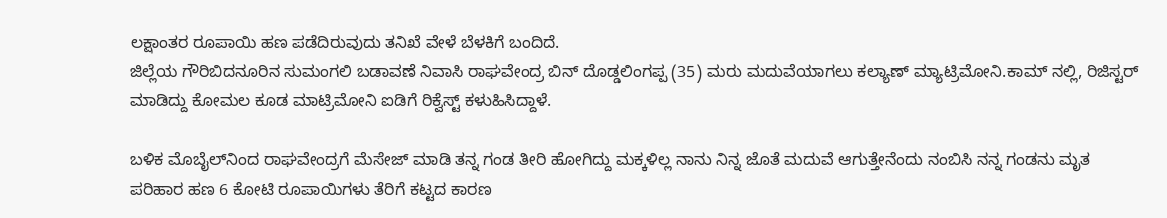ಲಕ್ಷಾಂತರ ರೂಪಾಯಿ ಹಣ ಪಡೆದಿರುವುದು ತನಿಖೆ ವೇಳೆ ಬೆಳಕಿಗೆ ಬಂದಿದೆ.
ಜಿಲ್ಲೆಯ ಗೌರಿಬಿದನೂರಿನ ಸುಮಂಗಲಿ ಬಡಾವಣೆ ನಿವಾಸಿ ರಾಘವೇಂದ್ರ ಬಿನ್ ದೊಡ್ಡಲಿಂಗಪ್ಪ (35) ಮರು ಮದುವೆಯಾಗಲು ಕಲ್ಯಾಣ್ ಮ್ಯಾಟ್ರಿಮೋನಿ.ಕಾಮ್ ನಲ್ಲಿ, ರಿಜಿಸ್ಟರ್ ಮಾಡಿದ್ದು ಕೋಮಲ ಕೂಡ ಮಾಟ್ರಿಮೋನಿ ಐಡಿಗೆ ರಿಕ್ವೆಸ್ಟ್‌ ಕಳುಹಿಸಿದ್ದಾಳೆ.

ಬಳಿಕ ಮೊಬೈಲ್‌ನಿಂದ ರಾಘವೇಂದ್ರಗೆ ಮೆಸೇಜ್ ಮಾಡಿ ತನ್ನ ಗಂಡ ತೀರಿ ಹೋಗಿದ್ದು ಮಕ್ಕಳಿಲ್ಲ ನಾನು ನಿನ್ನ ಜೊತೆ ಮದುವೆ ಆಗುತ್ತೇನೆಂದು ನಂಬಿಸಿ ನನ್ನ ಗಂಡನು ಮೃತ ಪರಿಹಾರ ಹಣ 6 ಕೋಟಿ ರೂಪಾಯಿಗಳು ತೆರಿಗೆ ಕಟ್ಟದ ಕಾರಣ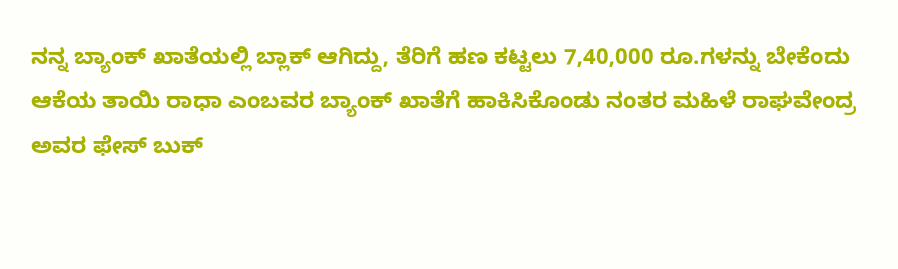ನನ್ನ ಬ್ಯಾಂಕ್ ಖಾತೆಯಲ್ಲಿ ಬ್ಲಾಕ್‌ ಆಗಿದ್ದು, ತೆರಿಗೆ ಹಣ ಕಟ್ಟಲು 7,40,000 ರೂ.ಗಳನ್ನು ಬೇಕೆಂದು ಆಕೆಯ ತಾಯಿ ರಾಧಾ ಎಂಬವರ ಬ್ಯಾಂಕ್ ಖಾತೆಗೆ ಹಾಕಿಸಿಕೊಂಡು ನಂತರ ಮಹಿಳೆ ರಾಘವೇಂದ್ರ ಅವರ ಫೇಸ್ ಬುಕ್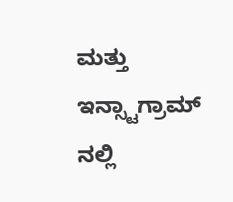ಮತ್ತು ಇನ್ಸ್ಟಾಗ್ರಾಮ್ ನಲ್ಲಿ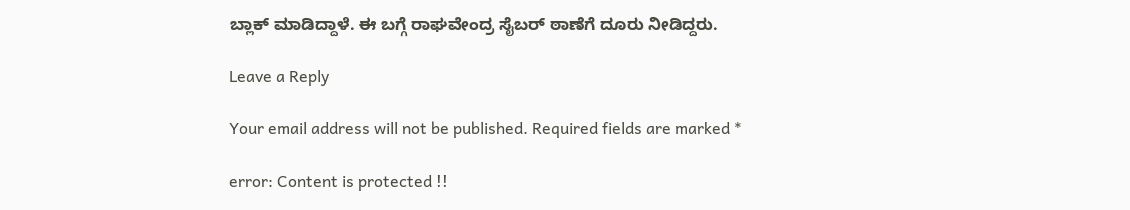ಬ್ಲಾಕ್ ಮಾಡಿದ್ದಾಳೆ. ಈ ಬಗ್ಗೆ ರಾಘವೇಂದ್ರ ಸೈಬರ್ ಠಾಣೆಗೆ ದೂರು ನೀಡಿದ್ದರು.

Leave a Reply

Your email address will not be published. Required fields are marked *

error: Content is protected !!